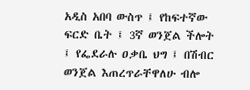አዲስ አበባ ውስጥ ፤ የከፍተኛው ፍርድ ቤት ፤ 3ኛ ወንጀል ችሎት ፤ የፌደራሉ ዐቃቤ ህግ ፤ በሽብር ወንጀል እጠረጥራቸዋለሁ ብሎ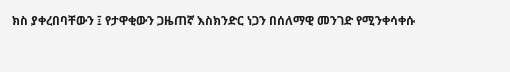ክስ ያቀረበባቸውን ፤ የታዋቂውን ጋዜጠኛ እስክንድር ነጋን በሰለማዊ መንገድ የሚንቀሳቀሱ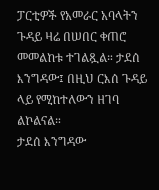ፓርቲዎች የአመራር አባላትን ጉዳይ ዛሬ በሠበር ቀጠሮ መመልከቱ ተገልጿል። ታደሰ እንግዳው፤ በዚህ ርእሰ ጉዳይ ላይ የሚከተለውን ዘገባ ልኮልናል።
ታደሰ እንግዳው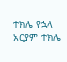ተክሌ የኋላ
አርያም ተክሌ